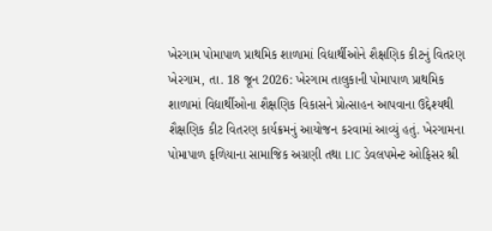ખેરગામ પોમાપાળ પ્રાથમિક શાળામાં વિદ્યાર્થીઓને શૈક્ષણિક કીટનું વિતરણ ખેરગામ, તા. 18 જૂન 2026: ખેરગામ તાલુકાની પોમાપાળ પ્રાથમિક શાળામાં વિદ્યાર્થીઓના શૈક્ષણિક વિકાસને પ્રોત્સાહન આપવાના ઉદ્દેશ્યથી શૈક્ષણિક કીટ વિતરણ કાર્યક્રમનું આયોજન કરવામાં આવ્યું હતું. ખેરગામના પોમાપાળ ફળિયાના સામાજિક અગ્રણી તથા LIC ડેવલપમેન્ટ ઓફિસર શ્રી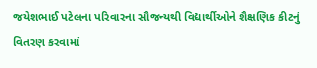જયેશભાઈ પટેલના પરિવારના સૌજન્યથી વિદ્યાર્થીઓને શૈક્ષણિક કીટનું વિતરણ કરવામાં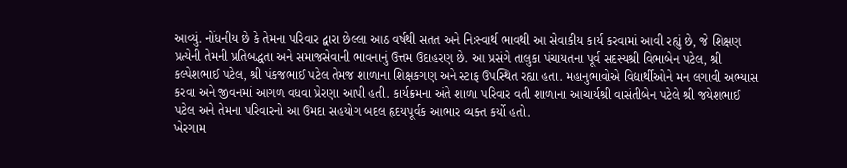આવ્યું. નોંધનીય છે કે તેમના પરિવાર દ્વારા છેલ્લા આઠ વર્ષથી સતત અને નિઃસ્વાર્થ ભાવથી આ સેવાકીય કાર્ય કરવામાં આવી રહ્યું છે, જે શિક્ષણ પ્રત્યેની તેમની પ્રતિબદ્ધતા અને સમાજસેવાની ભાવનાનું ઉત્તમ ઉદાહરણ છે. આ પ્રસંગે તાલુકા પંચાયતના પૂર્વ સદસ્યશ્રી વિભાબેન પટેલ, શ્રી કલ્પેશભાઈ પટેલ, શ્રી પંકજભાઈ પટેલ તેમજ શાળાના શિક્ષકગણ અને સ્ટાફ ઉપસ્થિત રહ્યા હતા. મહાનુભાવોએ વિદ્યાર્થીઓને મન લગાવી અભ્યાસ કરવા અને જીવનમાં આગળ વધવા પ્રેરણા આપી હતી. કાર્યક્રમના અંતે શાળા પરિવાર વતી શાળાના આચાર્યશ્રી વાસંતીબેન પટેલે શ્રી જયેશભાઈ પટેલ અને તેમના પરિવારનો આ ઉમદા સહયોગ બદલ હૃદયપૂર્વક આભાર વ્યક્ત કર્યો હતો.
ખેરગામ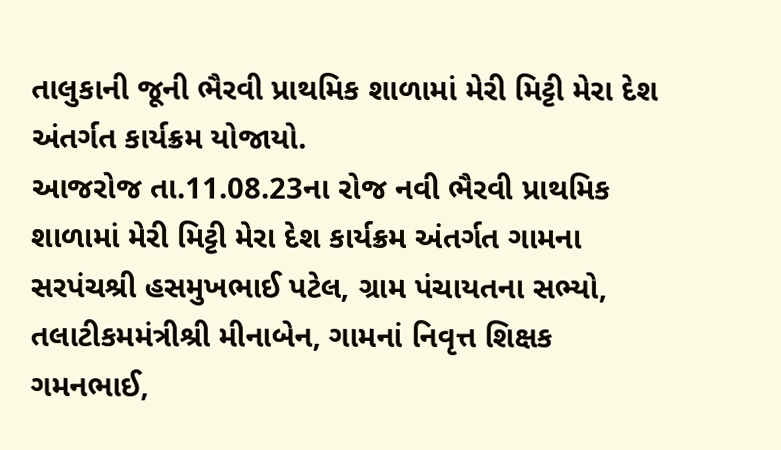તાલુકાની જૂની ભૈરવી પ્રાથમિક શાળામાં મેરી મિટ્ટી મેરા દેશ અંતર્ગત કાર્યક્રમ યોજાયો.
આજરોજ તા.11.08.23ના રોજ નવી ભૈરવી પ્રાથમિક શાળામાં મેરી મિટ્ટી મેરા દેશ કાર્યક્રમ અંતર્ગત ગામના સરપંચશ્રી હસમુખભાઈ પટેલ, ગ્રામ પંચાયતના સભ્યો, તલાટીકમમંત્રીશ્રી મીનાબેન, ગામનાં નિવૃત્ત શિક્ષક ગમનભાઈ,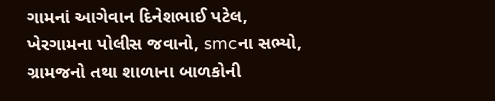ગામનાં આગેવાન દિનેશભાઈ પટેલ, ખેરગામના પોલીસ જવાનો, smcના સભ્યો, ગ્રામજનો તથા શાળાના બાળકોની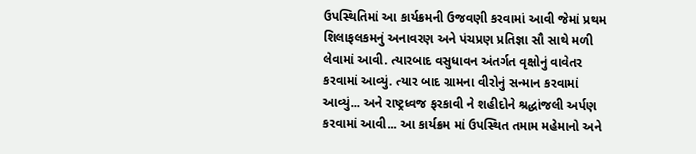ઉપસ્થિતિમાં આ કાર્યક્રમની ઉજવણી કરવામાં આવી જેમાં પ્રથમ શિલાફલકમનું અનાવરણ અને પંચપ્રણ પ્રતિજ્ઞા સૌ સાથે મળી લેવામાં આવી. ત્યારબાદ વસુધાવન અંતર્ગત વૃક્ષોનું વાવેતર કરવામાં આવ્યું. ત્યાર બાદ ગ્રામના વીરોનું સન્માન કરવામાં આવ્યું... અને રાષ્ટ્રધ્વજ ફરકાવી ને શહીદોને શ્રદ્ધાંજલી અર્પણ કરવામાં આવી... આ કાર્યક્રમ માં ઉપસ્થિત તમામ મહેમાનો અને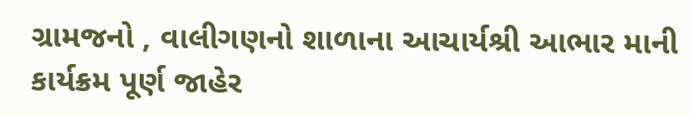ગ્રામજનો , વાલીગણનો શાળાના આચાર્યશ્રી આભાર માની કાર્યક્રમ પૂર્ણ જાહેર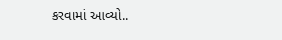કરવામાં આવ્યો..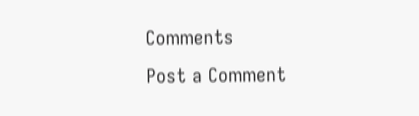Comments
Post a Comment